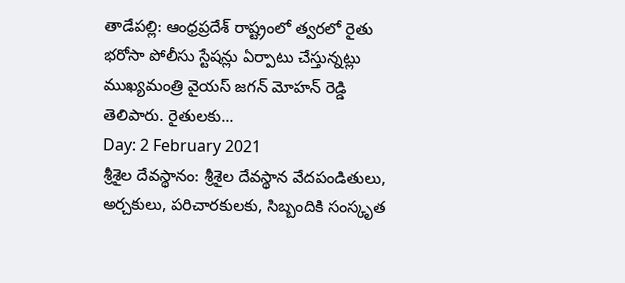తాడేపల్లి: ఆంధ్రప్రదేశ్ రాష్ట్రంలో త్వరలో రైతు భరోసా పోలీసు స్టేషన్లు ఏర్పాటు చేస్తున్నట్లు ముఖ్యమంత్రి వైయస్ జగన్ మోహన్ రెడ్డి తెలిపారు. రైతులకు...
Day: 2 February 2021
శ్రీశైల దేవస్థానం: శ్రీశైల దేవస్థాన వేదపండితులు, అర్చకులు, పరిచారకులకు, సిబ్బందికి సంస్కృత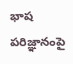భాష పరిజ్ఞానంపై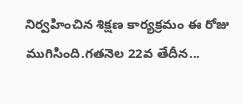నిర్వహించిన శిక్షణ కార్యక్రమం ఈ రోజు ముగిసింది.గతనెల 22వ తేదీన...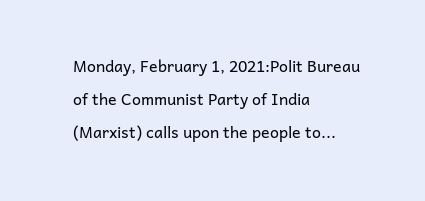Monday, February 1, 2021:Polit Bureau of the Communist Party of India (Marxist) calls upon the people to...